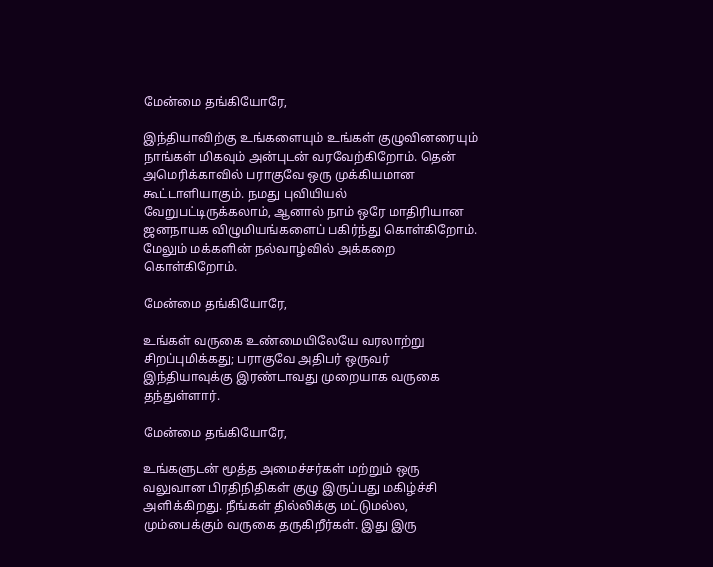மேன்மை தங்கியோரே,

இந்தியாவிற்கு உங்களையும் உங்கள் குழுவினரையும் நாங்கள் மிகவும் அன்புடன் வரவேற்கிறோம். தென் அமெரிக்காவில் பராகுவே ஒரு முக்கியமான கூட்டாளியாகும். நமது புவியியல் வேறுபட்டிருக்கலாம், ஆனால் நாம் ஒரே மாதிரியான ஜனநாயக விழுமியங்களைப் பகிர்ந்து கொள்கிறோம். மேலும் மக்களின் நல்வாழ்வில் அக்கறை கொள்கிறோம்.

மேன்மை தங்கியோரே,

உங்கள் வருகை உண்மையிலேயே வரலாற்று சிறப்புமிக்கது; பராகுவே அதிபர் ஒருவர் இந்தியாவுக்கு இரண்டாவது முறையாக வருகை தந்துள்ளார்.

மேன்மை தங்கியோரே,

உங்களுடன் மூத்த அமைச்சர்கள் மற்றும் ஒரு வலுவான பிரதிநிதிகள் குழு இருப்பது மகிழ்ச்சி அளிக்கிறது. நீங்கள் தில்லிக்கு மட்டுமல்ல, மும்பைக்கும் வருகை தருகிறீர்கள். இது இரு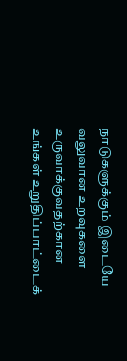நாடுகளுக்கும் இடையே வலுவான உறவுகளை உருவாக்குவதற்கான உங்கள் உறுதிப்பாட்டைக்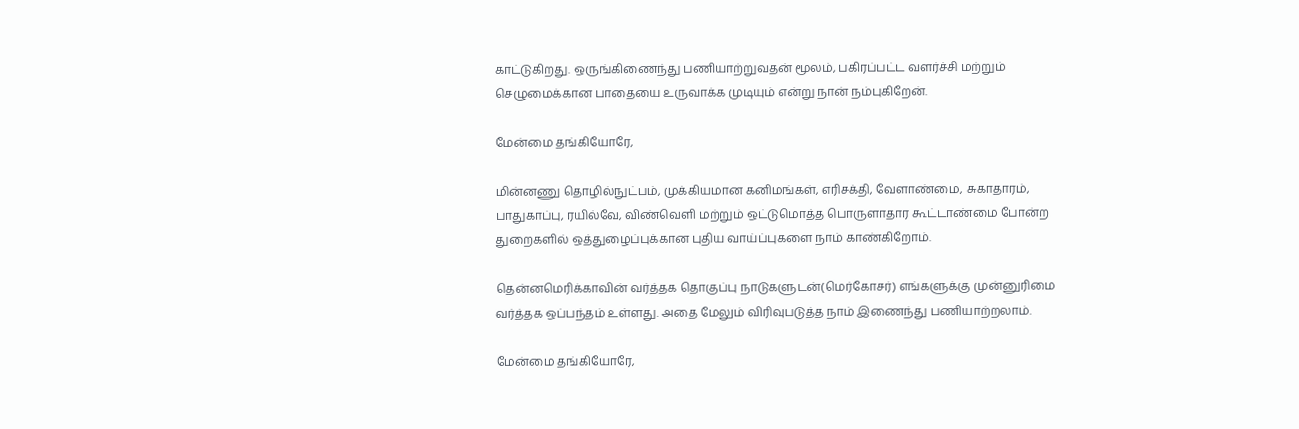காட்டுகிறது. ஒருங்கிணைந்து பணியாற்றுவதன் மூலம், பகிரப்பட்ட வளர்ச்சி மற்றும் செழுமைக்கான பாதையை உருவாக்க முடியும் என்று நான் நம்புகிறேன்.

மேன்மை தங்கியோரே,

மின்னணு தொழில்நுட்பம், முக்கியமான கனிமங்கள், எரிசக்தி, வேளாண்மை, சுகாதாரம், பாதுகாப்பு, ரயில்வே, விண்வெளி மற்றும் ஒட்டுமொத்த பொருளாதார கூட்டாண்மை போன்ற துறைகளில் ஒத்துழைப்புக்கான புதிய வாய்ப்புகளை நாம் காண்கிறோம்.

தென்னமெரிக்காவின் வர்த்தக தொகுப்பு நாடுகளுடன்(மெர்கோசர்) எங்களுக்கு முன்னுரிமை வர்த்தக ஒப்பந்தம் உள்ளது. அதை மேலும் விரிவுபடுத்த நாம் இணைந்து பணியாற்றலாம்.

மேன்மை தங்கியோரே,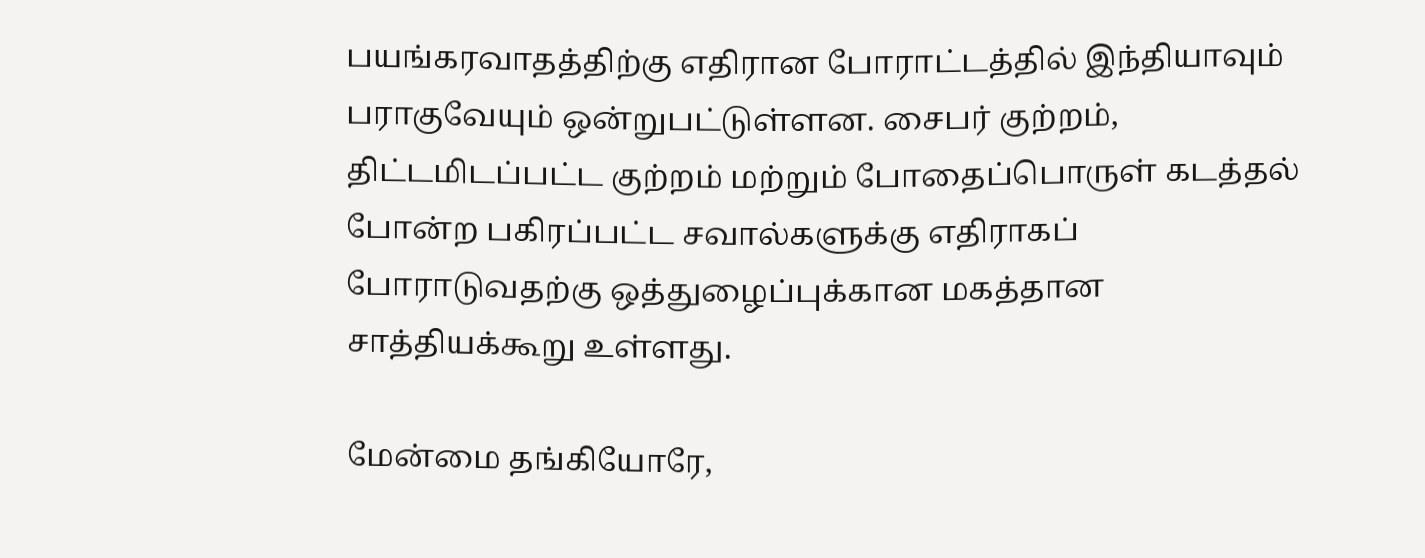பயங்கரவாதத்திற்கு எதிரான போராட்டத்தில் இந்தியாவும் பராகுவேயும் ஒன்றுபட்டுள்ளன. சைபர் குற்றம், திட்டமிடப்பட்ட குற்றம் மற்றும் போதைப்பொருள் கடத்தல் போன்ற பகிரப்பட்ட சவால்களுக்கு எதிராகப் போராடுவதற்கு ஒத்துழைப்புக்கான மகத்தான சாத்தியக்கூறு உள்ளது.

மேன்மை தங்கியோரே,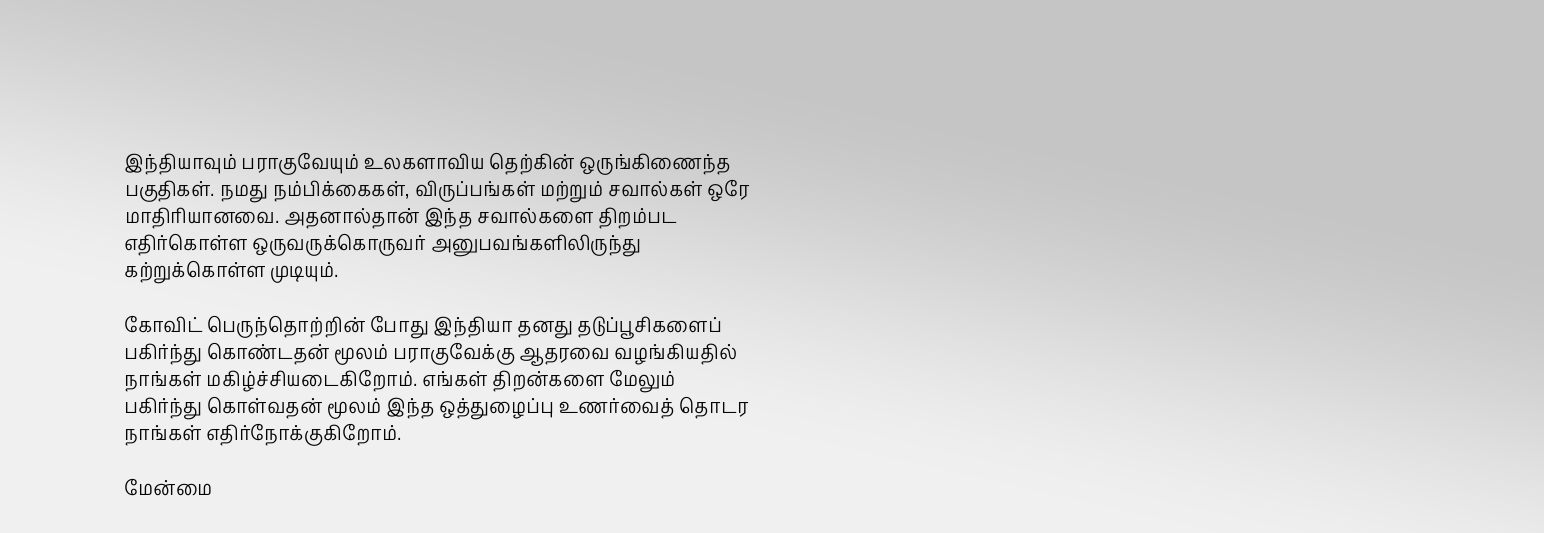இந்தியாவும் பராகுவேயும் உலகளாவிய தெற்கின் ஒருங்கிணைந்த பகுதிகள். நமது நம்பிக்கைகள், விருப்பங்கள் மற்றும் சவால்கள் ஒரே மாதிரியானவை. அதனால்தான் இந்த சவால்களை திறம்பட எதிர்கொள்ள ஒருவருக்கொருவர் அனுபவங்களிலிருந்து கற்றுக்கொள்ள முடியும்.

கோவிட் பெருந்தொற்றின் போது இந்தியா தனது தடுப்பூசிகளைப் பகிர்ந்து கொண்டதன் மூலம் பராகுவேக்கு ஆதரவை வழங்கியதில் நாங்கள் மகிழ்ச்சியடைகிறோம். எங்கள் திறன்களை மேலும் பகிர்ந்து கொள்வதன் மூலம் இந்த ஒத்துழைப்பு உணர்வைத் தொடர நாங்கள் எதிர்நோக்குகிறோம்.

மேன்மை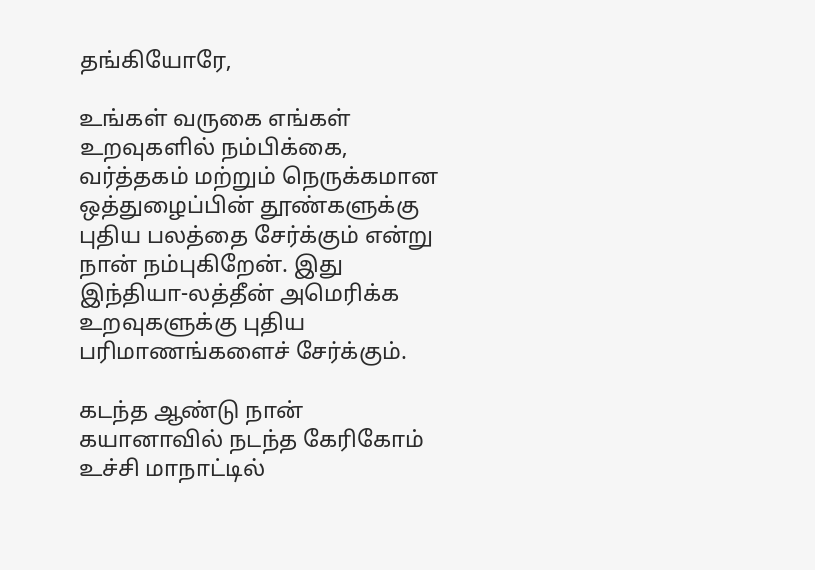தங்கியோரே,

உங்கள் வருகை எங்கள் உறவுகளில் நம்பிக்கை, வர்த்தகம் மற்றும் நெருக்கமான ஒத்துழைப்பின் தூண்களுக்கு புதிய பலத்தை சேர்க்கும் என்று நான் நம்புகிறேன். இது இந்தியா-லத்தீன் அமெரிக்க உறவுகளுக்கு புதிய பரிமாணங்களைச் சேர்க்கும்.

கடந்த ஆண்டு நான் கயானாவில் நடந்த கேரிகோம் உச்சி மாநாட்டில்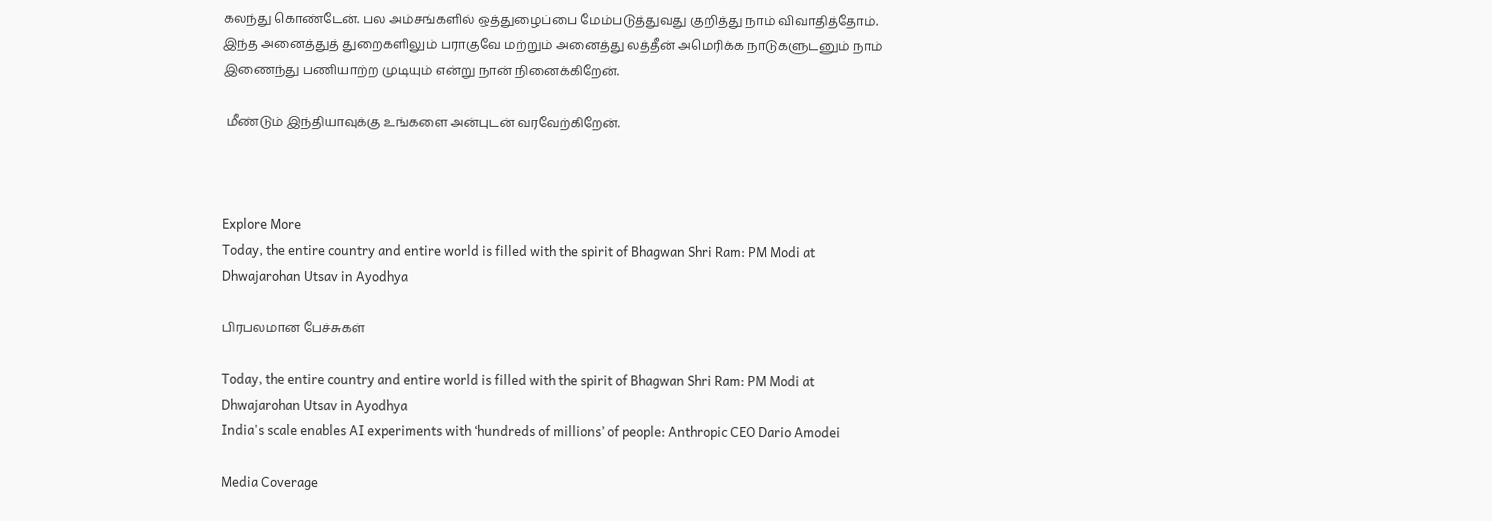கலந்து கொண்டேன். பல அம்சங்களில் ஒத்துழைப்பை மேம்படுத்துவது குறித்து நாம் விவாதித்தோம். இந்த அனைத்துத் துறைகளிலும் பராகுவே மற்றும் அனைத்து லத்தீன் அமெரிக்க நாடுகளுடனும் நாம் இணைந்து பணியாற்ற முடியும் என்று நான் நினைக்கிறேன்.

 மீண்டும் இந்தியாவுக்கு உங்களை அன்புடன் வரவேற்கிறேன்.



Explore More
Today, the entire country and entire world is filled with the spirit of Bhagwan Shri Ram: PM Modi at Dhwajarohan Utsav in Ayodhya

பிரபலமான பேச்சுகள்

Today, the entire country and entire world is filled with the spirit of Bhagwan Shri Ram: PM Modi at Dhwajarohan Utsav in Ayodhya
India's scale enables AI experiments with ‘hundreds of millions’ of people: Anthropic CEO Dario Amodei

Media Coverage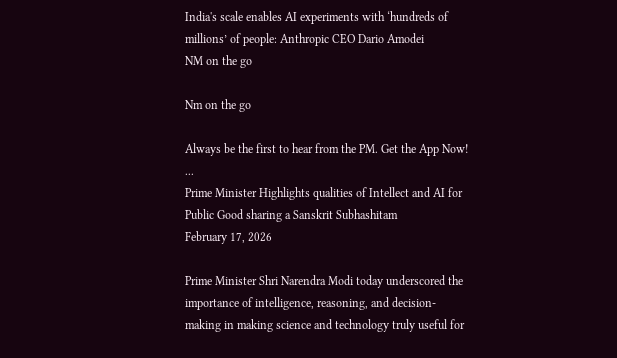India's scale enables AI experiments with ‘hundreds of millions’ of people: Anthropic CEO Dario Amodei
NM on the go

Nm on the go

Always be the first to hear from the PM. Get the App Now!
...
Prime Minister Highlights qualities of Intellect and AI for Public Good sharing a Sanskrit Subhashitam
February 17, 2026

Prime Minister Shri Narendra Modi today underscored the importance of intelligence, reasoning, and decision-making in making science and technology truly useful for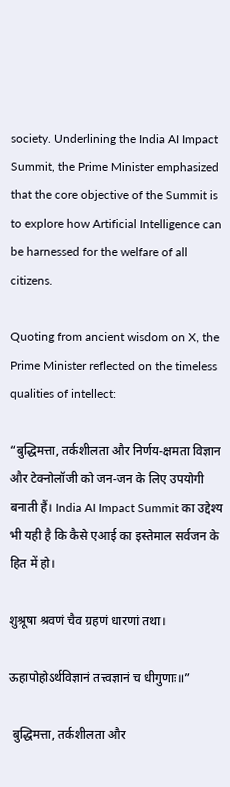society. Underlining the India AI Impact Summit, the Prime Minister emphasized that the core objective of the Summit is to explore how Artificial Intelligence can be harnessed for the welfare of all citizens.

Quoting from ancient wisdom on X, the Prime Minister reflected on the timeless qualities of intellect:

“बुद्धिमत्ता, तर्कशीलता और निर्णय-क्षमता विज्ञान और टेक्नोलॉजी को जन-जन के लिए उपयोगी बनाती हैं। India AI Impact Summit का उद्देश्य भी यही है कि कैसे एआई का इस्तेमाल सर्वजन के हित में हो।

शुश्रूषा श्रवणं चैव ग्रहणं धारणां तथा।

ऊहापोहोऽर्थविज्ञानं तत्त्वज्ञानं च धीगुणाः॥”

 बुद्धिमत्ता, तर्कशीलता और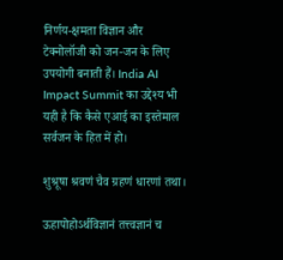निर्णय-क्षमता विज्ञान और टेक्नोलॉजी को जन-जन के लिए उपयोगी बनाती हैं। India AI Impact Summit का उद्देश्य भी यही है कि कैसे एआई का इस्तेमाल सर्वजन के हित में हो।

शुश्रूषा श्रवणं चैव ग्रहणं धारणां तथा।

ऊहापोहोऽर्थविज्ञानं तत्त्वज्ञानं च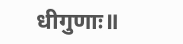धीगुणाः॥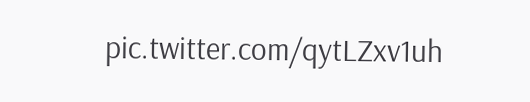pic.twitter.com/qytLZxv1uh